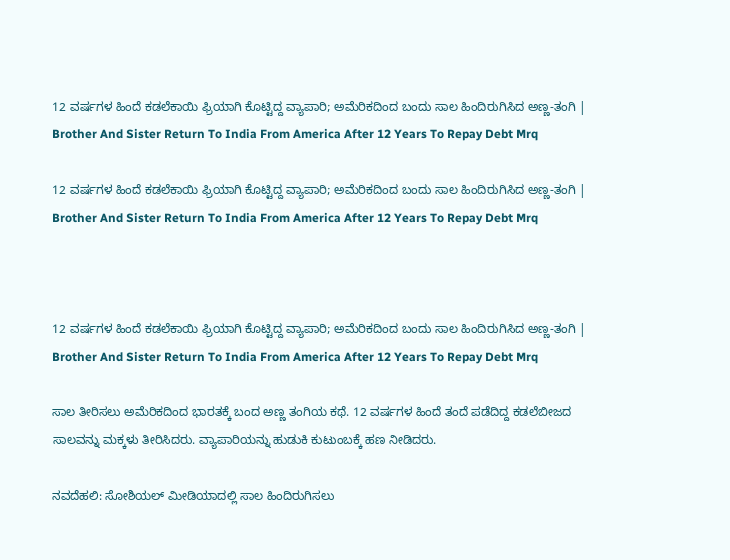12 ವರ್ಷಗಳ ಹಿಂದೆ ಕಡಲೆಕಾಯಿ ಫ್ರಿಯಾಗಿ ಕೊಟ್ಟಿದ್ದ ವ್ಯಾಪಾರಿ; ಅಮೆರಿಕದಿಂದ ಬಂದು ಸಾಲ ಹಿಂದಿರುಗಿಸಿದ ಅಣ್ಣ-ತಂಗಿ | Brother And Sister Return To India From America After 12 Years To Repay Debt Mrq

12 ವರ್ಷಗಳ ಹಿಂದೆ ಕಡಲೆಕಾಯಿ ಫ್ರಿಯಾಗಿ ಕೊಟ್ಟಿದ್ದ ವ್ಯಾಪಾರಿ; ಅಮೆರಿಕದಿಂದ ಬಂದು ಸಾಲ ಹಿಂದಿರುಗಿಸಿದ ಅಣ್ಣ-ತಂಗಿ | Brother And Sister Return To India From America After 12 Years To Repay Debt Mrq



12 ವರ್ಷಗಳ ಹಿಂದೆ ಕಡಲೆಕಾಯಿ ಫ್ರಿಯಾಗಿ ಕೊಟ್ಟಿದ್ದ ವ್ಯಾಪಾರಿ; ಅಮೆರಿಕದಿಂದ ಬಂದು ಸಾಲ ಹಿಂದಿರುಗಿಸಿದ ಅಣ್ಣ-ತಂಗಿ | Brother And Sister Return To India From America After 12 Years To Repay Debt Mrq

ಸಾಲ ತೀರಿಸಲು ಅಮೆರಿಕದಿಂದ ಭಾರತಕ್ಕೆ ಬಂದ ಅಣ್ಣ ತಂಗಿಯ ಕಥೆ. 12 ವರ್ಷಗಳ ಹಿಂದೆ ತಂದೆ ಪಡೆದಿದ್ದ ಕಡಲೆಬೀಜದ ಸಾಲವನ್ನು ಮಕ್ಕಳು ತೀರಿಸಿದರು. ವ್ಯಾಪಾರಿಯನ್ನು ಹುಡುಕಿ ಕುಟುಂಬಕ್ಕೆ ಹಣ ನೀಡಿದರು.

ನವದೆಹಲಿ: ಸೋಶಿಯಲ್ ಮೀಡಿಯಾದಲ್ಲಿ ಸಾಲ ಹಿಂದಿರುಗಿಸಲು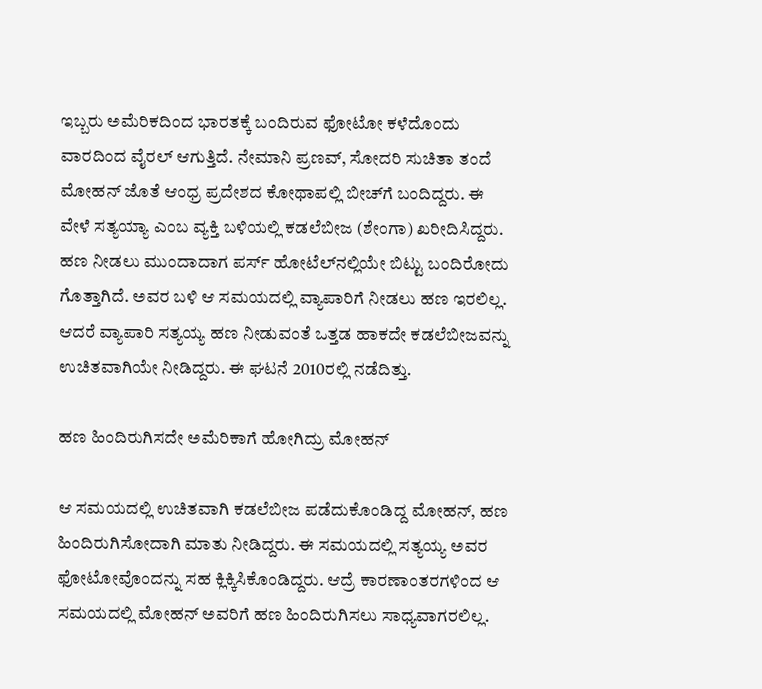ಇಬ್ಬರು ಅಮೆರಿಕದಿಂದ ಭಾರತಕ್ಕೆ ಬಂದಿರುವ ಫೋಟೋ ಕಳೆದೊಂದು ವಾರದಿಂದ ವೈರಲ್ ಆಗುತ್ತಿದೆ. ನೇಮಾನಿ ಪ್ರಣವ್, ಸೋದರಿ ಸುಚಿತಾ ತಂದೆ ಮೋಹನ್ ಜೊತೆ ಆಂಧ್ರ ಪ್ರದೇಶದ ಕೋಥಾಪಲ್ಲಿ ಬೀಚ್‌ಗೆ ಬಂದಿದ್ದರು. ಈ ವೇಳೆ ಸತ್ಯಯ್ಯಾ ಎಂಬ ವ್ಯಕ್ತಿ ಬಳಿಯಲ್ಲಿ ಕಡಲೆಬೀಜ (ಶೇಂಗಾ) ಖರೀದಿಸಿದ್ದರು. ಹಣ ನೀಡಲು ಮುಂದಾದಾಗ ಪರ್ಸ್ ಹೋಟೆಲ್‌ನಲ್ಲಿಯೇ ಬಿಟ್ಟು ಬಂದಿರೋದು ಗೊತ್ತಾಗಿದೆ. ಅವರ ಬಳಿ ಆ ಸಮಯದಲ್ಲಿ ವ್ಯಾಪಾರಿಗೆ ನೀಡಲು ಹಣ ಇರಲಿಲ್ಲ. ಆದರೆ ವ್ಯಾಪಾರಿ ಸತ್ಯಯ್ಯ ಹಣ ನೀಡುವಂತೆ ಒತ್ತಡ ಹಾಕದೇ ಕಡಲೆಬೀಜವನ್ನು ಉಚಿತವಾಗಿಯೇ ನೀಡಿದ್ದರು. ಈ ಘಟನೆ 2010ರಲ್ಲಿ ನಡೆದಿತ್ತು.

ಹಣ ಹಿಂದಿರುಗಿಸದೇ ಅಮೆರಿಕಾಗೆ ಹೋಗಿದ್ರು ಮೋಹನ್

ಆ ಸಮಯದಲ್ಲಿ ಉಚಿತವಾಗಿ ಕಡಲೆಬೀಜ ಪಡೆದುಕೊಂಡಿದ್ದ ಮೋಹನ್, ಹಣ ಹಿಂದಿರುಗಿಸೋದಾಗಿ ಮಾತು ನೀಡಿದ್ದರು. ಈ ಸಮಯದಲ್ಲಿ ಸತ್ಯಯ್ಯ ಅವರ ಫೋಟೋವೊಂದನ್ನು ಸಹ ಕ್ಲಿಕ್ಕಿಸಿಕೊಂಡಿದ್ದರು. ಆದ್ರೆ ಕಾರಣಾಂತರಗಳಿಂದ ಆ ಸಮಯದಲ್ಲಿ ಮೋಹನ್ ಅವರಿಗೆ ಹಣ ಹಿಂದಿರುಗಿಸಲು ಸಾಧ್ಯವಾಗರಲಿಲ್ಲ.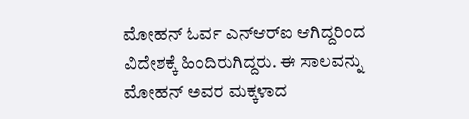ಮೋಹನ್ ಓರ್ವ ಎನ್‌ಆರ್‌ಐ ಆಗಿದ್ದರಿಂದ ವಿದೇಶಕ್ಕೆ ಹಿಂದಿರುಗಿದ್ದರು. ಈ ಸಾಲವನ್ನು ಮೋಹನ್ ಅವರ ಮಕ್ಕಳಾದ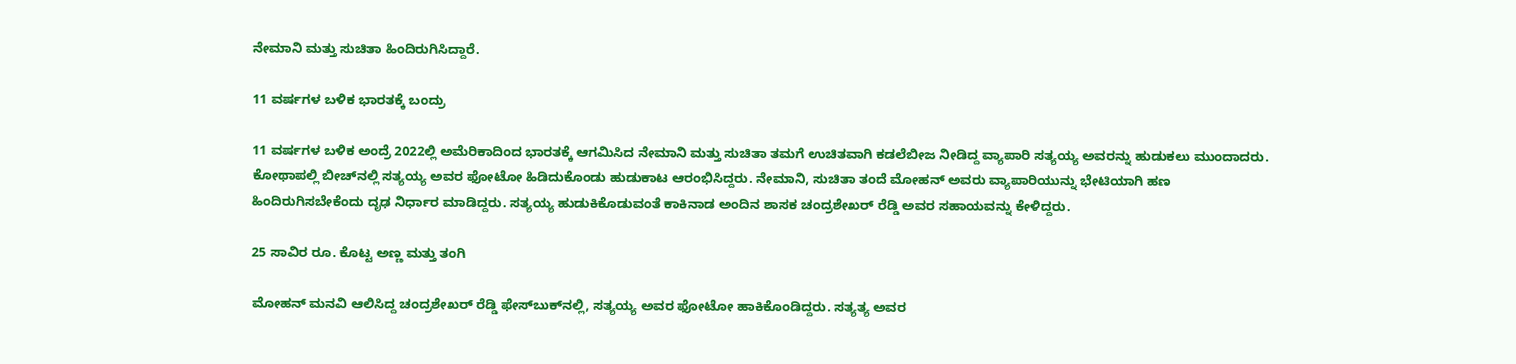ನೇಮಾನಿ ಮತ್ತು ಸುಚಿತಾ ಹಿಂದಿರುಗಿಸಿದ್ದಾರೆ.

11 ವರ್ಷಗಳ ಬಳಿಕ ಭಾರತಕ್ಕೆ ಬಂದ್ರು

11 ವರ್ಷಗಳ ಬಳಿಕ ಅಂದ್ರೆ 2022ಲ್ಲಿ ಅಮೆರಿಕಾದಿಂದ ಭಾರತಕ್ಕೆ ಆಗಮಿಸಿದ ನೇಮಾನಿ ಮತ್ತು ಸುಚಿತಾ ತಮಗೆ ಉಚಿತವಾಗಿ ಕಡಲೆಬೀಜ ನೀಡಿದ್ದ ವ್ಯಾಪಾರಿ ಸತ್ಯಯ್ಯ ಅವರನ್ನು ಹುಡುಕಲು ಮುಂದಾದರು. ಕೋಥಾಪಲ್ಲಿ ಬೀಚ್‌ನಲ್ಲಿ ಸತ್ಯಯ್ಯ ಅವರ ಫೋಟೋ ಹಿಡಿದುಕೊಂಡು ಹುಡುಕಾಟ ಆರಂಭಿಸಿದ್ದರು. ನೇಮಾನಿ, ಸುಚಿತಾ ತಂದೆ ಮೋಹನ್ ಅವರು ವ್ಯಾಪಾರಿಯುನ್ನು ಭೇಟಿಯಾಗಿ ಹಣ ಹಿಂದಿರುಗಿಸಬೇಕೆಂದು ದೃಢ ನಿರ್ಧಾರ ಮಾಡಿದ್ದರು. ಸತ್ಯಯ್ಯ ಹುಡುಕಿಕೊಡುವಂತೆ ಕಾಕಿನಾಡ ಅಂದಿನ ಶಾಸಕ ಚಂದ್ರಶೇಖರ್ ರೆಡ್ಡಿ ಅವರ ಸಹಾಯವನ್ನು ಕೇಳಿದ್ದರು.

25 ಸಾವಿರ ರೂ. ಕೊಟ್ಟ ಅಣ್ಣ ಮತ್ತು ತಂಗಿ

ಮೋಹನ್ ಮನವಿ ಆಲಿಸಿದ್ದ ಚಂದ್ರಶೇಖರ್ ರೆಡ್ಡಿ ಫೇಸ್‌ಬುಕ್‌ನಲ್ಲಿ, ಸತ್ಯಯ್ಯ ಅವರ ಫೋಟೋ ಹಾಕಿಕೊಂಡಿದ್ದರು. ಸತ್ಯತ್ಯ ಅವರ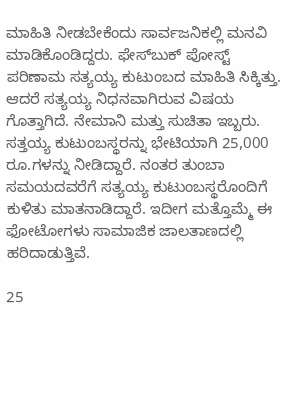ಮಾಹಿತಿ ನೀಡಬೇಕೆಂದು ಸಾರ್ವಜನಿಕಲ್ಲಿ ಮನವಿ ಮಾಡಿಕೊಂಡಿದ್ದರು. ಫೇಸ್‌ಬುಕ್ ಪೋಸ್ಟ್ ಪರಿಣಾಮ ಸತ್ಯಯ್ಯ ಕುಟುಂಬದ ಮಾಹಿತಿ ಸಿಕ್ಕಿತ್ತು. ಆದರೆ ಸತ್ಯಯ್ಯ ನಿಧನವಾಗಿರುವ ವಿಷಯ ಗೊತ್ತಾಗಿದೆ. ನೇಮಾನಿ ಮತ್ತು ಸುಚಿತಾ ಇಬ್ಬರು. ಸತ್ತಯ್ಯ ಕುಟುಂಬಸ್ಥರನ್ನು ಭೇಟಿಯಾಗಿ 25,000 ರೂ.ಗಳನ್ನು ನೀಡಿದ್ದಾರೆ. ನಂತರ ತುಂಬಾ ಸಮಯದವರೆಗೆ ಸತ್ಯಯ್ಯ ಕುಟುಂಬಸ್ಥರೊಂದಿಗೆ ಕುಳಿತು ಮಾತನಾಡಿದ್ದಾರೆ. ಇದೀಗ ಮತ್ತೊಮ್ಮೆ ಈ ಫೋಟೋಗಳು ಸಾಮಾಜಿಕ ಜಾಲತಾಣದಲ್ಲಿ ಹರಿದಾಡುತ್ತಿವೆ.

25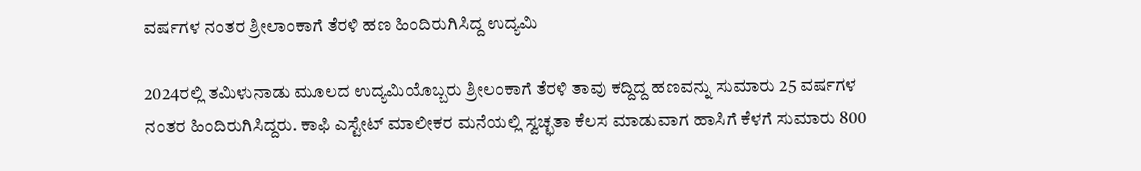ವರ್ಷಗಳ ನಂತರ ಶ್ರೀಲಾಂಕಾಗೆ ತೆರಳಿ ಹಣ ಹಿಂದಿರುಗಿಸಿದ್ದ ಉದ್ಯಮಿ

2024ರಲ್ಲಿ ತಮಿಳುನಾಡು ಮೂಲದ ಉದ್ಯಮಿಯೊಬ್ಬರು ಶ್ರೀಲಂಕಾಗೆ ತೆರಳಿ ತಾವು ಕದ್ದಿದ್ದ ಹಣವನ್ನು ಸುಮಾರು 25 ವರ್ಷಗಳ ನಂತರ ಹಿಂದಿರುಗಿಸಿದ್ದರು. ಕಾಫಿ ಎಸ್ಟೇಟ್ ಮಾಲೀಕರ ಮನೆಯಲ್ಲಿ ಸ್ವಚ್ಛತಾ ಕೆಲಸ ಮಾಡುವಾಗ ಹಾಸಿಗೆ ಕೆಳಗೆ ಸುಮಾರು 800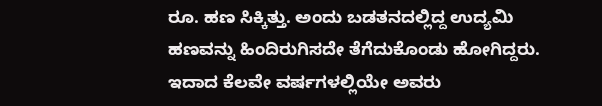ರೂ. ಹಣ ಸಿಕ್ಕಿತ್ತು. ಅಂದು ಬಡತನದಲ್ಲಿದ್ದ ಉದ್ಯಮಿ ಹಣವನ್ನು ಹಿಂದಿರುಗಿಸದೇ ತೆಗೆದುಕೊಂಡು ಹೋಗಿದ್ದರು. ಇದಾದ ಕೆಲವೇ ವರ್ಷಗಳಲ್ಲಿಯೇ ಅವರು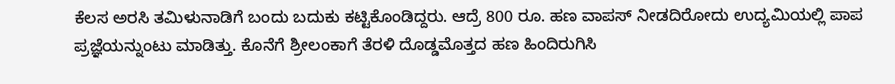ಕೆಲಸ ಅರಸಿ ತಮಿಳುನಾಡಿಗೆ ಬಂದು ಬದುಕು ಕಟ್ಟಿಕೊಂಡಿದ್ದರು. ಆದ್ರೆ 800 ರೂ. ಹಣ ವಾಪಸ್ ನೀಡದಿರೋದು ಉದ್ಯಮಿಯಲ್ಲಿ ಪಾಪ ಪ್ರಜ್ಞೆಯನ್ನುಂಟು ಮಾಡಿತ್ತು. ಕೊನೆಗೆ ಶ್ರೀಲಂಕಾಗೆ ತೆರಳಿ ದೊಡ್ಡಮೊತ್ತದ ಹಣ ಹಿಂದಿರುಗಿಸಿ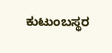ಕುಟುಂಬಸ್ಥರ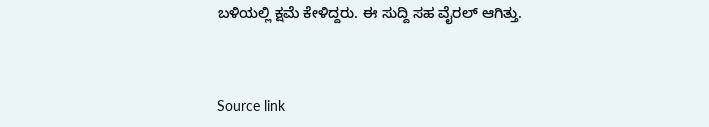ಬಳಿಯಲ್ಲಿ ಕ್ಷಮೆ ಕೇಳಿದ್ದರು. ಈ ಸುದ್ದಿ ಸಹ ವೈರಲ್ ಆಗಿತ್ತು.



Source link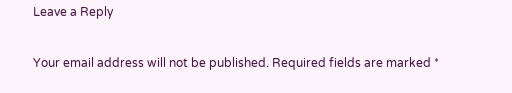Leave a Reply

Your email address will not be published. Required fields are marked *